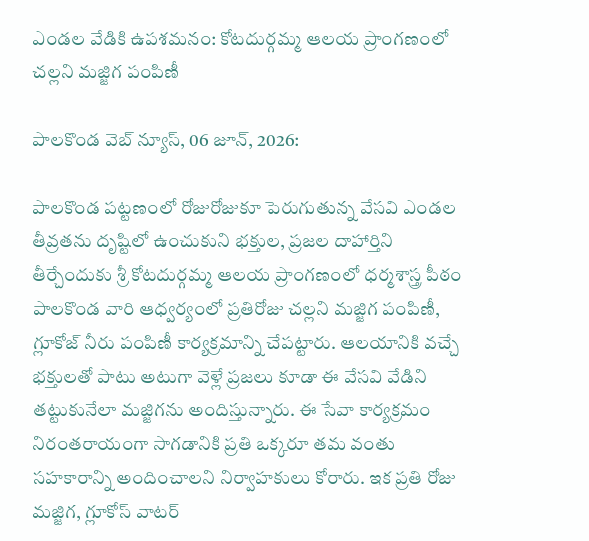ఎండల వేడికి ఉపశమనం: కోటదుర్గమ్మ ఆలయ ప్రాంగణంలో చల్లని మజ్జిగ పంపిణీ

పాలకొండ వెబ్ న్యూస్, 06 జూన్, 2026:

పాలకొండ పట్టణంలో రోజురోజుకూ పెరుగుతున్న వేసవి ఎండల తీవ్రతను దృష్టిలో ఉంచుకుని భక్తుల, ప్రజల దాహార్తిని తీర్చేందుకు శ్రీ కోటదుర్గమ్మ ఆలయ ప్రాంగణంలో ధర్మశాస్త్ర పీఠం పాలకొండ వారి ఆధ్వర్యంలో ప్రతిరోజు చల్లని మజ్జిగ పంపిణీ, గ్లూకోజ్ నీరు పంపిణీ కార్యక్రమాన్ని చేపట్టారు. ఆలయానికి వచ్చే భక్తులతో పాటు అటుగా వెళ్లే ప్రజలు కూడా ఈ వేసవి వేడిని తట్టుకునేలా మజ్జిగను అందిస్తున్నారు. ఈ సేవా కార్యక్రమం నిరంతరాయంగా సాగడానికి ప్రతి ఒక్కరూ తమ వంతు సహకారాన్ని అందించాలని నిర్వాహకులు కోరారు. ఇక ప్రతి రోజు మజ్జిగ, గ్లూకోస్ వాటర్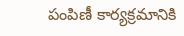పంపిణీ కార్యక్రమానికి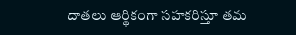దాతలు ఆర్థికంగా సహకరిస్తూ తమ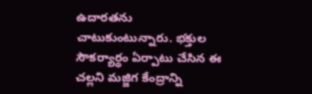ఉదారతను చాటుకుంటున్నారు. భక్తుల సౌకర్యార్థం ఏర్పాటు చేసిన ఈ చల్లని మజ్జిగ కేంద్రాన్ని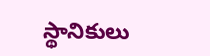స్థానికులు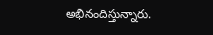అభినందిస్తున్నారు.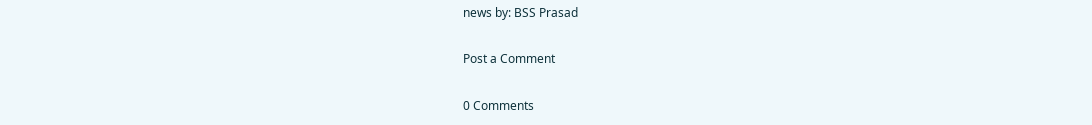news by: BSS Prasad

Post a Comment

0 Comments